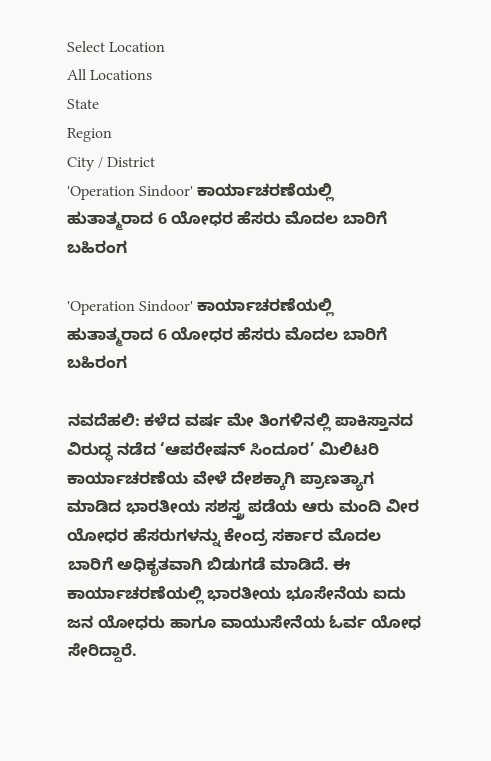Select Location
All Locations
State
Region
City / District
'Operation Sindoor' ಕಾರ್ಯಾಚರಣೆಯಲ್ಲಿ ಹುತಾತ್ಮರಾದ 6 ಯೋಧರ ಹೆಸರು ಮೊದಲ ಬಾರಿಗೆ ಬಹಿರಂಗ

'Operation Sindoor' ಕಾರ್ಯಾಚರಣೆಯಲ್ಲಿ ಹುತಾತ್ಮರಾದ 6 ಯೋಧರ ಹೆಸರು ಮೊದಲ ಬಾರಿಗೆ ಬಹಿರಂಗ

ನವದೆಹಲಿ: ಕಳೆದ ವರ್ಷ ಮೇ ತಿಂಗಳಿನಲ್ಲಿ ಪಾಕಿಸ್ತಾನದ ವಿರುದ್ಧ ನಡೆದ ‘ಆಪರೇಷನ್ ಸಿಂದೂರ’ ಮಿಲಿಟರಿ ಕಾರ್ಯಾಚರಣೆಯ ವೇಳೆ ದೇಶಕ್ಕಾಗಿ ಪ್ರಾಣತ್ಯಾಗ ಮಾಡಿದ ಭಾರತೀಯ ಸಶಸ್ತ್ರ ಪಡೆಯ ಆರು ಮಂದಿ ವೀರ ಯೋಧರ ಹೆಸರುಗಳನ್ನು ಕೇಂದ್ರ ಸರ್ಕಾರ ಮೊದಲ ಬಾರಿಗೆ ಅಧಿಕೃತವಾಗಿ ಬಿಡುಗಡೆ ಮಾಡಿದೆ. ಈ ಕಾರ್ಯಾಚರಣೆಯಲ್ಲಿ ಭಾರತೀಯ ಭೂಸೇನೆಯ ಐದು ಜನ ಯೋಧರು ಹಾಗೂ ವಾಯುಸೇನೆಯ ಓರ್ವ ಯೋಧ ಸೇರಿದ್ದಾರೆ.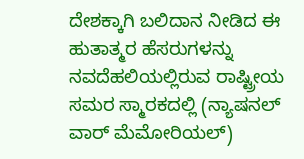ದೇಶಕ್ಕಾಗಿ ಬಲಿದಾನ ನೀಡಿದ ಈ ಹುತಾತ್ಮರ ಹೆಸರುಗಳನ್ನು ನವದೆಹಲಿಯಲ್ಲಿರುವ ರಾಷ್ಟ್ರೀಯ ಸಮರ ಸ್ಮಾರಕದಲ್ಲಿ (ನ್ಯಾಷನಲ್ ವಾರ್ ಮೆಮೋರಿಯಲ್)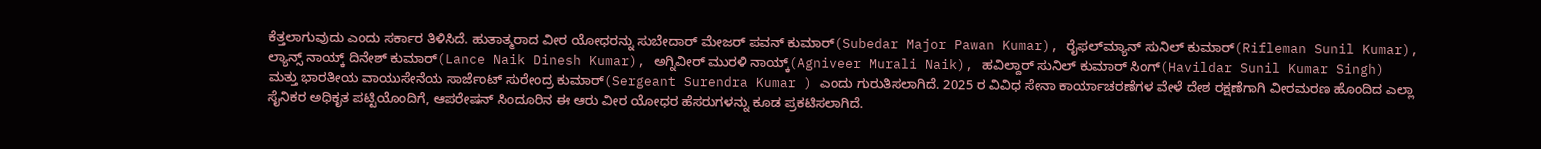ಕೆತ್ತಲಾಗುವುದು ಎಂದು ಸರ್ಕಾರ ತಿಳಿಸಿದೆ. ಹುತಾತ್ಮರಾದ ವೀರ ಯೋಧರನ್ನು ಸುಬೇದಾರ್ ಮೇಜರ್ ಪವನ್ ಕುಮಾರ್(Subedar Major Pawan Kumar), ರೈಫಲ್‌ಮ್ಯಾನ್ ಸುನಿಲ್ ಕುಮಾರ್(Rifleman Sunil Kumar), ಲ್ಯಾನ್ಸ್ ನಾಯ್ಕ್ ದಿನೇಶ್ ಕುಮಾರ್(Lance Naik Dinesh Kumar), ಅಗ್ನಿವೀರ್ ಮುರಳಿ ನಾಯ್ಕ್(Agniveer Murali Naik), ಹವಿಲ್ದಾರ್ ಸುನಿಲ್ ಕುಮಾರ್ ಸಿಂಗ್(Havildar Sunil Kumar Singh) ಮತ್ತು ಭಾರತೀಯ ವಾಯುಸೇನೆಯ ಸಾರ್ಜೆಂಟ್ ಸುರೇಂದ್ರ ಕುಮಾರ್(Sergeant Surendra Kumar ) ಎಂದು ಗುರುತಿಸಲಾಗಿದೆ. 2025 ರ ವಿವಿಧ ಸೇನಾ ಕಾರ್ಯಾಚರಣೆಗಳ ವೇಳೆ ದೇಶ ರಕ್ಷಣೆಗಾಗಿ ವೀರಮರಣ ಹೊಂದಿದ ಎಲ್ಲಾ ಸೈನಿಕರ ಅಧಿಕೃತ ಪಟ್ಟಿಯೊಂದಿಗೆ, ಆಪರೇಷನ್ ಸಿಂದೂರಿನ ಈ ಆರು ವೀರ ಯೋಧರ ಹೆಸರುಗಳನ್ನು ಕೂಡ ಪ್ರಕಟಿಸಲಾಗಿದೆ.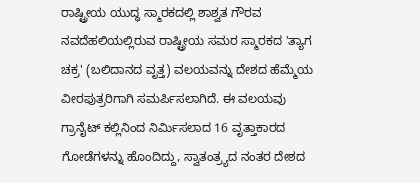ರಾಷ್ಟ್ರೀಯ ಯುದ್ಧ ಸ್ಮಾರಕದಲ್ಲಿ ಶಾಶ್ವತ ಗೌರವ ನವದೆಹಲಿಯಲ್ಲಿರುವ ರಾಷ್ಟ್ರೀಯ ಸಮರ ಸ್ಮಾರಕದ 'ತ್ಯಾಗ ಚಕ್ರ' (ಬಲಿದಾನದ ವೃತ್ತ) ವಲಯವನ್ನು ದೇಶದ ಹೆಮ್ಮೆಯ ವೀರಪುತ್ರರಿಗಾಗಿ ಸಮರ್ಪಿಸಲಾಗಿದೆ. ಈ ವಲಯವು ಗ್ರಾನೈಟ್ ಕಲ್ಲಿನಿಂದ ನಿರ್ಮಿಸಲಾದ 16 ವೃತ್ತಾಕಾರದ ಗೋಡೆಗಳನ್ನು ಹೊಂದಿದ್ದು, ಸ್ವಾತಂತ್ರ್ಯದ ನಂತರ ದೇಶದ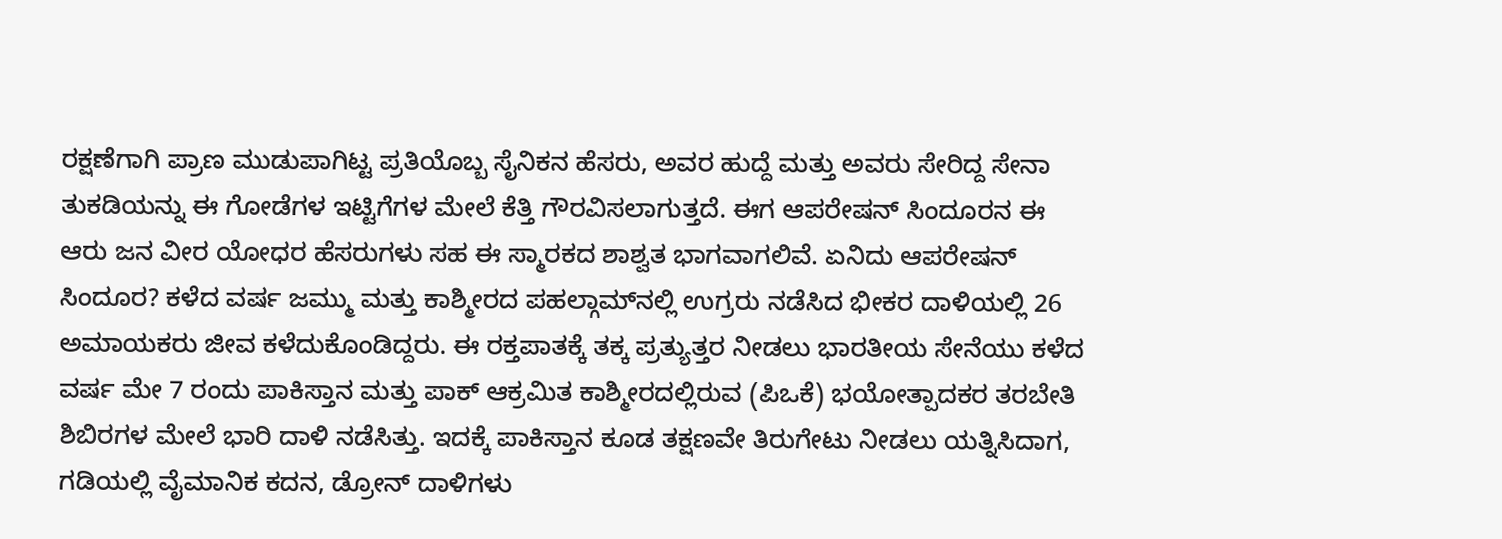ರಕ್ಷಣೆಗಾಗಿ ಪ್ರಾಣ ಮುಡುಪಾಗಿಟ್ಟ ಪ್ರತಿಯೊಬ್ಬ ಸೈನಿಕನ ಹೆಸರು, ಅವರ ಹುದ್ದೆ ಮತ್ತು ಅವರು ಸೇರಿದ್ದ ಸೇನಾ ತುಕಡಿಯನ್ನು ಈ ಗೋಡೆಗಳ ಇಟ್ಟಿಗೆಗಳ ಮೇಲೆ ಕೆತ್ತಿ ಗೌರವಿಸಲಾಗುತ್ತದೆ. ಈಗ ಆಪರೇಷನ್ ಸಿಂದೂರನ ಈ ಆರು ಜನ ವೀರ ಯೋಧರ ಹೆಸರುಗಳು ಸಹ ಈ ಸ್ಮಾರಕದ ಶಾಶ್ವತ ಭಾಗವಾಗಲಿವೆ. ಏನಿದು ಆಪರೇಷನ್ ಸಿಂದೂರ? ಕಳೆದ ವರ್ಷ ಜಮ್ಮು ಮತ್ತು ಕಾಶ್ಮೀರದ ಪಹಲ್ಗಾಮ್‌ನಲ್ಲಿ ಉಗ್ರರು ನಡೆಸಿದ ಭೀಕರ ದಾಳಿಯಲ್ಲಿ 26 ಅಮಾಯಕರು ಜೀವ ಕಳೆದುಕೊಂಡಿದ್ದರು. ಈ ರಕ್ತಪಾತಕ್ಕೆ ತಕ್ಕ ಪ್ರತ್ಯುತ್ತರ ನೀಡಲು ಭಾರತೀಯ ಸೇನೆಯು ಕಳೆದ ವರ್ಷ ಮೇ 7 ರಂದು ಪಾಕಿಸ್ತಾನ ಮತ್ತು ಪಾಕ್ ಆಕ್ರಮಿತ ಕಾಶ್ಮೀರದಲ್ಲಿರುವ (ಪಿಒಕೆ) ಭಯೋತ್ಪಾದಕರ ತರಬೇತಿ ಶಿಬಿರಗಳ ಮೇಲೆ ಭಾರಿ ದಾಳಿ ನಡೆಸಿತ್ತು. ಇದಕ್ಕೆ ಪಾಕಿಸ್ತಾನ ಕೂಡ ತಕ್ಷಣವೇ ತಿರುಗೇಟು ನೀಡಲು ಯತ್ನಿಸಿದಾಗ, ಗಡಿಯಲ್ಲಿ ವೈಮಾನಿಕ ಕದನ, ಡ್ರೋನ್ ದಾಳಿಗಳು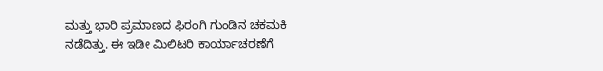ಮತ್ತು ಭಾರಿ ಪ್ರಮಾಣದ ಫಿರಂಗಿ ಗುಂಡಿನ ಚಕಮಕಿ ನಡೆದಿತ್ತು. ಈ ಇಡೀ ಮಿಲಿಟರಿ ಕಾರ್ಯಾಚರಣೆಗೆ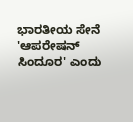ಭಾರತೀಯ ಸೇನೆ 'ಆಪರೇಷನ್ ಸಿಂದೂರ' ಎಂದು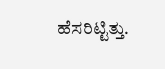ಹೆಸರಿಟ್ಟಿತ್ತು.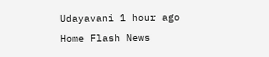Udayavani 1 hour ago
Home Flash News